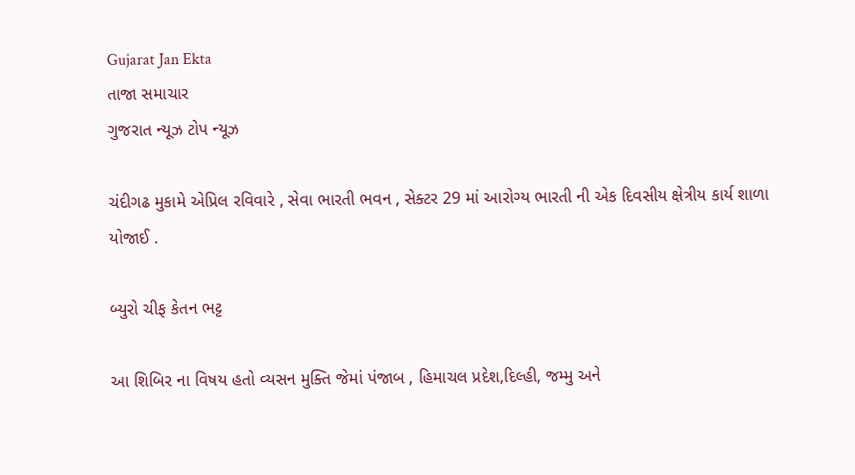Gujarat Jan Ekta
તાજા સમાચાર
ગુજરાત ન્યૂઝ ટોપ ન્યૂઝ

ચંદીગઢ મુકામે એપ્રિલ રવિવારે , સેવા ભારતી ભવન , સેક્ટર 29 માં આરોગ્ય ભારતી ની એક દિવસીય ક્ષેત્રીય કાર્ય શાળા યોજાઈ .

બ્યુરો ચીફ કેતન ભટ્ટ

આ શિબિર ના વિષય હતો વ્યસન મુક્તિ જેમાં પંજાબ , હિમાચલ પ્રદેશ,દિલ્હી, જમ્મુ અને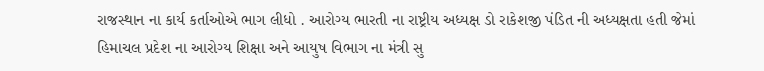રાજસ્થાન ના કાર્ય કર્તાઓએ ભાગ લીધો . આરોગ્ય ભારતી ના રાષ્ટ્રીય અધ્યક્ષ ડો રાકેશજી પંડિત ની અધ્યક્ષતા હતી જેમાં હિમાચલ પ્રદેશ ના આરોગ્ય શિક્ષા અને આયુષ વિભાગ ના મંત્રી સુ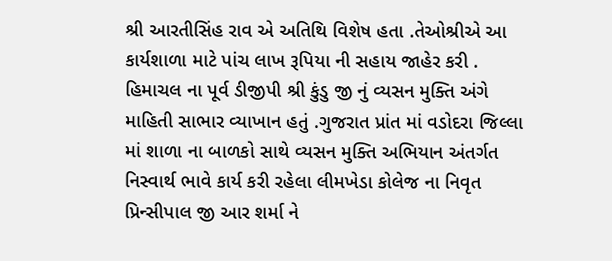શ્રી આરતીસિંહ રાવ એ અતિથિ વિશેષ હતા .તેઓશ્રીએ આ કાર્યશાળા માટે પાંચ લાખ રૂપિયા ની સહાય જાહેર કરી . હિમાચલ ના પૂર્વ ડીજીપી શ્રી કુંડુ જી નું વ્યસન મુક્તિ અંગે માહિતી સાભાર વ્યાખાન હતું .ગુજરાત પ્રાંત માં વડોદરા જિલ્લા માં શાળા ના બાળકો સાથે વ્યસન મુક્તિ અભિયાન અંતર્ગત નિસ્વાર્થ ભાવે કાર્ય કરી રહેલા લીમખેડા કોલેજ ના નિવૃત પ્રિન્સીપાલ જી આર શર્મા ને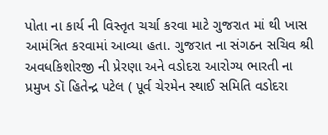પોતા ના કાર્ય ની વિસ્તૃત ચર્ચા કરવા માટે ગુજરાત માં થી ખાસ આમંત્રિત કરવામાં આવ્યા હતા. ગુજરાત ના સંગઠન સચિવ શ્રી અવધકિશોરજી ની પ્રેરણા અને વડોદરા આરોગ્ય ભારતી ના પ્રમુખ ડૉ હિતેન્દ્ર પટેલ ( પૂર્વ ચેરમેન સ્થાઈ સમિતિ વડોદરા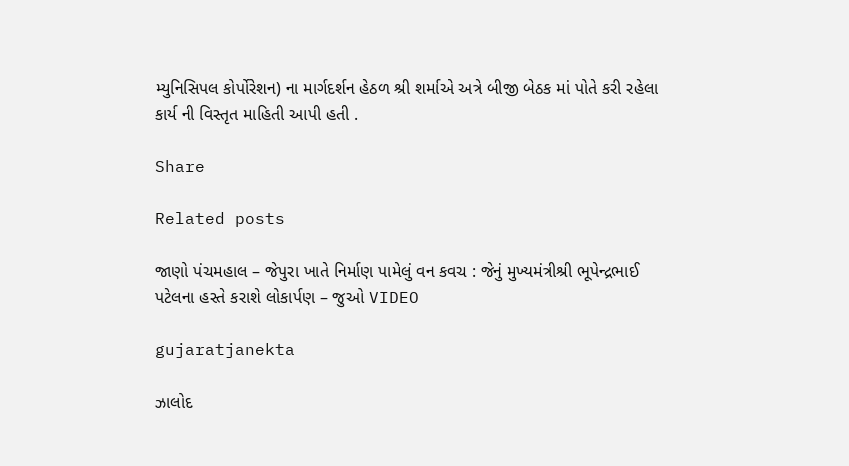મ્યુનિસિપલ કોર્પોરેશન) ના માર્ગદર્શન હેઠળ શ્રી શર્માએ અત્રે બીજી બેઠક માં પોતે કરી રહેલા કાર્ય ની વિસ્તૃત માહિતી આપી હતી .

Share

Related posts

જાણો પંચમહાલ – જેપુરા ખાતે નિર્માણ પામેલું વન કવચ : જેનું મુખ્યમંત્રીશ્રી ભૂપેન્દ્રભાઈ પટેલના હસ્તે કરાશે લોકાર્પણ – જુઓ VIDEO

gujaratjanekta

ઝાલોદ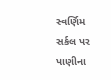સ્વર્ણિમ સર્કલ પર પાણીના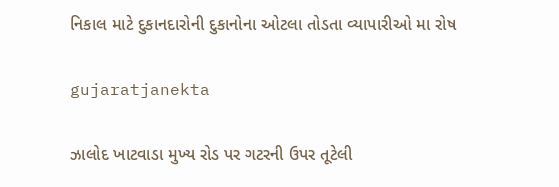નિકાલ માટે દુકાનદારોની દુકાનોના ઓટલા તોડતા વ્યાપારીઓ મા રોષ

gujaratjanekta

ઝાલોદ ખાટવાડા મુખ્ય રોડ પર ગટરની ઉપર તૂટેલી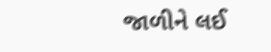જાળીને લઈ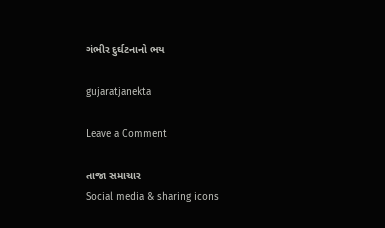ગંભીર દુર્ઘટનાનો ભય

gujaratjanekta

Leave a Comment

તાજા સમાચાર
Social media & sharing icons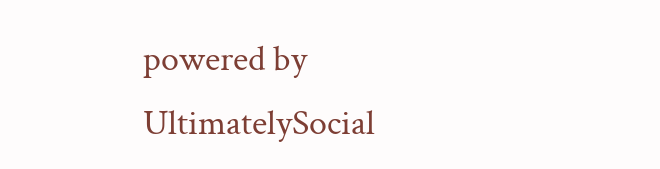powered by UltimatelySocial